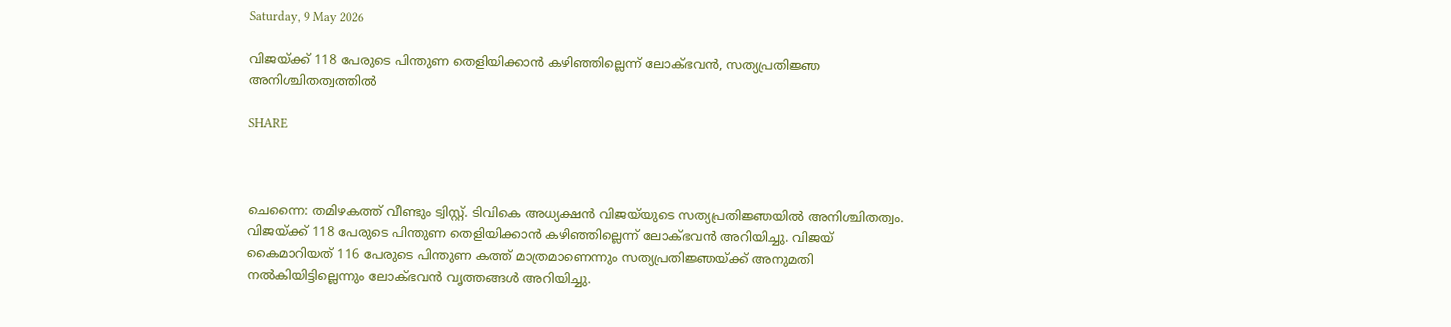Saturday, 9 May 2026

വിജയ്ക്ക് 118 പേരുടെ പിന്തുണ തെളിയിക്കാൻ കഴിഞ്ഞില്ലെന്ന് ലോക്ഭവൻ, സത്യപ്രതിജ്ഞ അനിശ്ചിതത്വത്തിൽ

SHARE



ചെന്നൈ: തമിഴകത്ത് വീണ്ടും ട്വിസ്റ്റ്. ടിവികെ അധ്യക്ഷന്‍ വിജയ്‌യുടെ സത്യപ്രതിജ്ഞയില്‍ അനിശ്ചിതത്വം. വിജയ്ക്ക് 118 പേരുടെ പിന്തുണ തെളിയിക്കാന്‍ കഴിഞ്ഞില്ലെന്ന് ലോക്ഭവന്‍ അറിയിച്ചു. വിജയ് കൈമാറിയത് 116 പേരുടെ പിന്തുണ കത്ത് മാത്രമാണെന്നും സത്യപ്രതിജ്ഞയ്ക്ക് അനുമതി നല്‍കിയിട്ടില്ലെന്നും ലോക്ഭവന്‍ വൃത്തങ്ങള്‍ അറിയിച്ചു.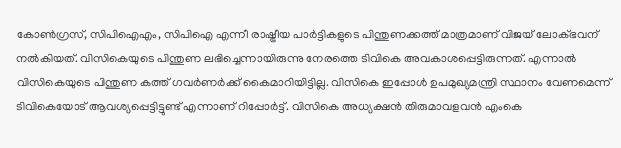കോണ്‍ഗ്രസ്, സിപിഐഎം, സിപിഐ എന്നീ രാഷ്ട്രീയ പാര്‍ട്ടികളുടെ പിന്തുണക്കത്ത് മാത്രമാണ് വിജയ് ലോക്ഭവന് നല്‍കിയത്. വിസികെയുടെ പിന്തുണ ലഭിച്ചെന്നായിരുന്നു നേരത്തെ ടിവികെ അവകാശപ്പെട്ടിരുന്നത്. എന്നാല്‍ വിസികെയുടെ പിന്തുണ കത്ത് ഗവര്‍ണര്‍ക്ക് കൈമാറിയിട്ടില്ല. വിസികെ ഇപ്പോൾ ഉപമുഖ്യമന്ത്രി സ്ഥാനം വേണമെന്ന് ടിവികെയോട് ആവശ്യപ്പെട്ടിട്ടുണ്ട് എന്നാണ് റിപ്പോർട്ട്. വിസികെ അധ്യക്ഷന്‍ തിരുമാവളവന്‍ എംകെ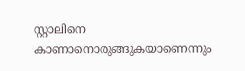സ്റ്റാലിനെ കാണാനൊരുങ്ങുകയാണെന്നും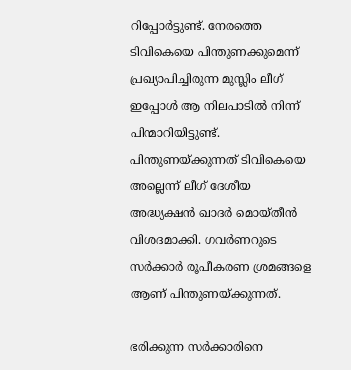റിപ്പോര്‍ട്ടുണ്ട്. നേരത്തെ ടിവികെയെ പിന്തുണക്കുമെന്ന് പ്രഖ്യാപിച്ചിരുന്ന മുസ്ലിം ലീഗ് ഇപ്പോള്‍ ആ നിലപാടില്‍ നിന്ന് പിന്മാറിയിട്ടുണ്ട്. പിന്തുണയ്ക്കുന്നത് ടിവികെയെ അല്ലെന്ന് ലീഗ് ദേശീയ അദ്ധ്യക്ഷന്‍ ഖാദർ മൊയ്തീൻ വിശദമാക്കി. ഗവർണറുടെ സർക്കാർ രൂപീകരണ ശ്രമങ്ങളെ ആണ് പിന്തുണയ്ക്കുന്നത്.

ഭരിക്കുന്ന സർക്കാരിനെ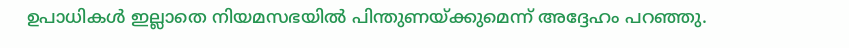ഉപാധികൾ ഇല്ലാതെ നിയമസഭയിൽ പിന്തുണയ്ക്കുമെന്ന് അദ്ദേഹം പറഞ്ഞു.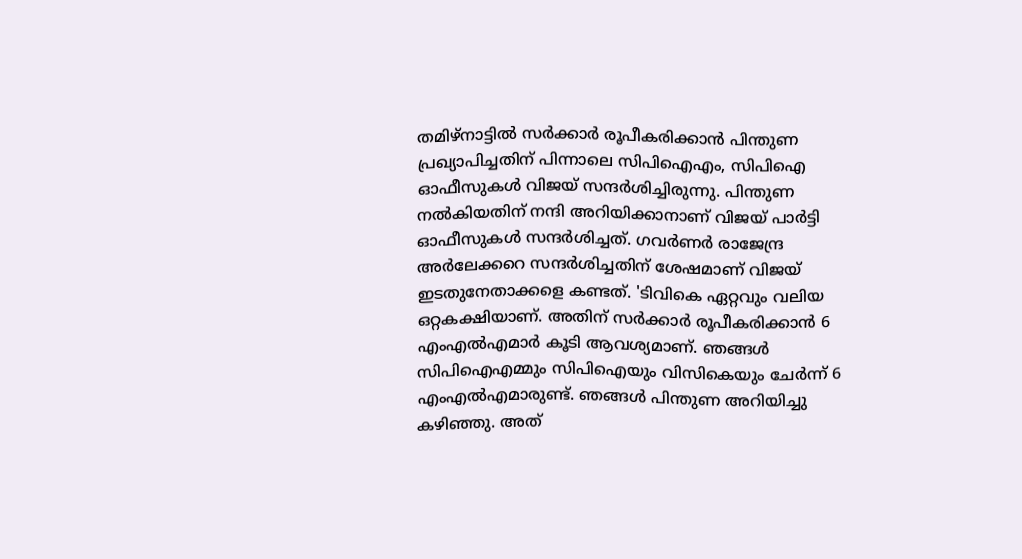തമിഴ്‌നാട്ടില്‍ സര്‍ക്കാര്‍ രൂപീകരിക്കാന്‍ പിന്തുണ പ്രഖ്യാപിച്ചതിന് പിന്നാലെ സിപിഐഎം, സിപിഐ ഓഫീസുകള്‍ വിജയ് സന്ദർശിച്ചിരുന്നു. പിന്തുണ നല്‍കിയതിന് നന്ദി അറിയിക്കാനാണ് വിജയ് പാര്‍ട്ടി ഓഫീസുകള്‍ സന്ദര്‍ശിച്ചത്. ഗവര്‍ണര്‍ രാജേന്ദ്ര അര്‍ലേക്കറെ സന്ദര്‍ശിച്ചതിന് ശേഷമാണ് വിജയ് ഇടതുനേതാക്കളെ കണ്ടത്. 'ടിവികെ ഏറ്റവും വലിയ ഒറ്റകക്ഷിയാണ്. അതിന് സര്‍ക്കാര്‍ രൂപീകരിക്കാന്‍ 6 എംഎല്‍എമാര്‍ കൂടി ആവശ്യമാണ്. ഞങ്ങള്‍ സിപിഐഎമ്മും സിപിഐയും വിസികെയും ചേര്‍ന്ന് 6 എംഎല്‍എമാരുണ്ട്. ഞങ്ങള്‍ പിന്തുണ അറിയിച്ചു കഴിഞ്ഞു. അത്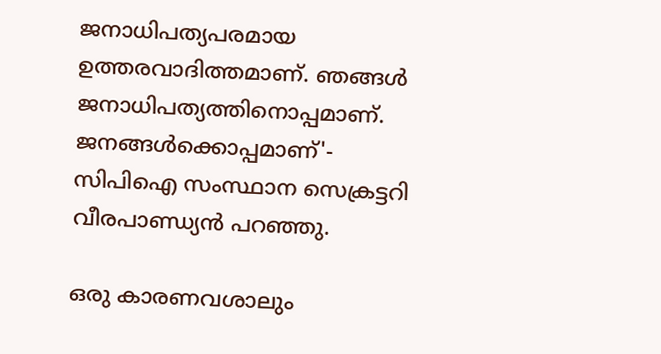ജനാധിപത്യപരമായ ഉത്തരവാദിത്തമാണ്. ഞങ്ങള്‍ ജനാധിപത്യത്തിനൊപ്പമാണ്. ജനങ്ങള്‍ക്കൊപ്പമാണ്'- സിപിഐ സംസ്ഥാന സെക്രട്ടറി വീരപാണ്ഡ്യന്‍ പറഞ്ഞു.

ഒരു കാരണവശാലും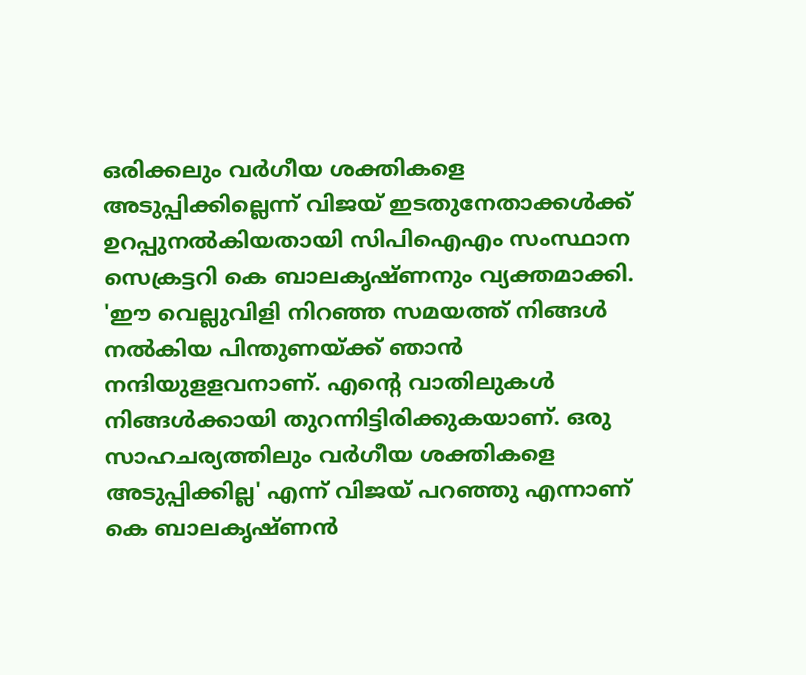ഒരിക്കലും വര്‍ഗീയ ശക്തികളെ അടുപ്പിക്കില്ലെന്ന് വിജയ് ഇടതുനേതാക്കള്‍ക്ക് ഉറപ്പുനല്‍കിയതായി സിപിഐഎം സംസ്ഥാന സെക്രട്ടറി കെ ബാലകൃഷ്ണനും വ്യക്തമാക്കി. 'ഈ വെല്ലുവിളി നിറഞ്ഞ സമയത്ത് നിങ്ങള്‍ നല്‍കിയ പിന്തുണയ്ക്ക് ഞാന്‍ നന്ദിയുളളവനാണ്. എന്റെ വാതിലുകള്‍ നിങ്ങള്‍ക്കായി തുറന്നിട്ടിരിക്കുകയാണ്. ഒരു സാഹചര്യത്തിലും വര്‍ഗീയ ശക്തികളെ അടുപ്പിക്കില്ല' എന്ന് വിജയ് പറഞ്ഞു എന്നാണ് കെ ബാലകൃഷ്ണന്‍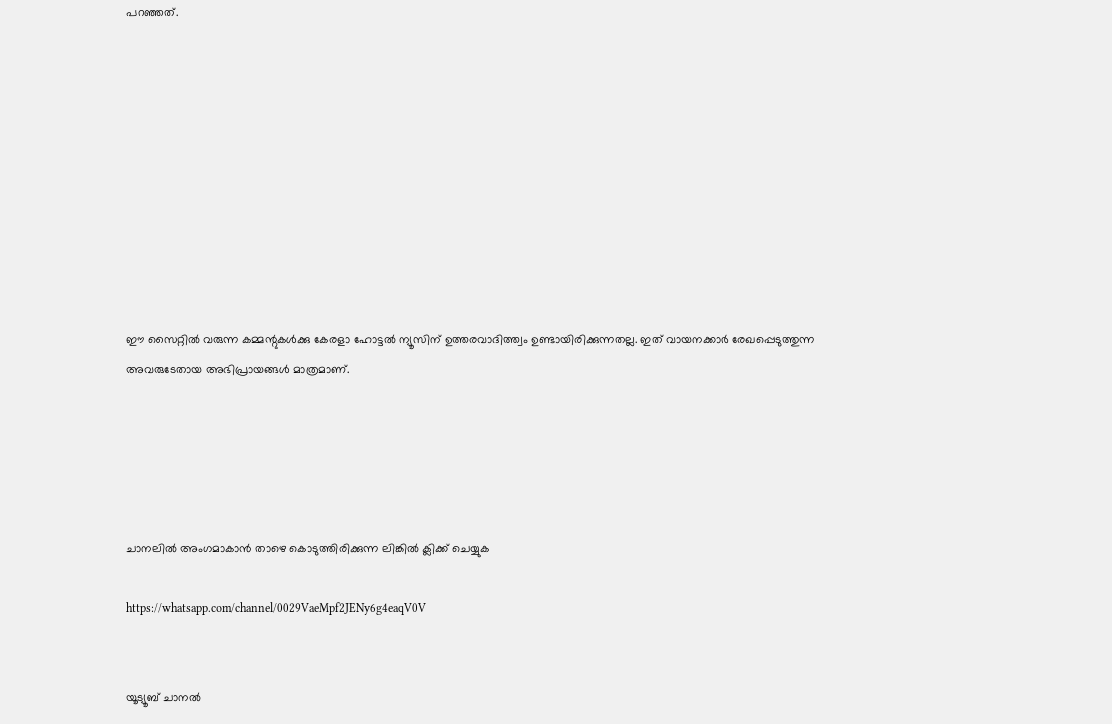പറഞ്ഞത്.










ഈ സൈറ്റിൽ വരുന്ന കമ്മന്റുകൾക്കു കേരളാ ഹോട്ടൽ ന്യൂസിന് ഉത്തരവാദിത്ത്വം ഉണ്ടായിരിക്കുന്നതല്ല. ഇത് വായനക്കാർ രേഖപ്പെടുത്തുന്ന അവരുടേതായ അഭിപ്രായങ്ങൾ മാത്രമാണ്.





ചാനലിൽ അംഗമാകാൻ താഴെ കൊടുത്തിരിക്കുന്ന ലിങ്കിൽ ക്ലിക്ക് ചെയ്യുക

https://whatsapp.com/channel/0029VaeMpf2JENy6g4eaqV0V


യൂട്യൂബ് ചാനൽ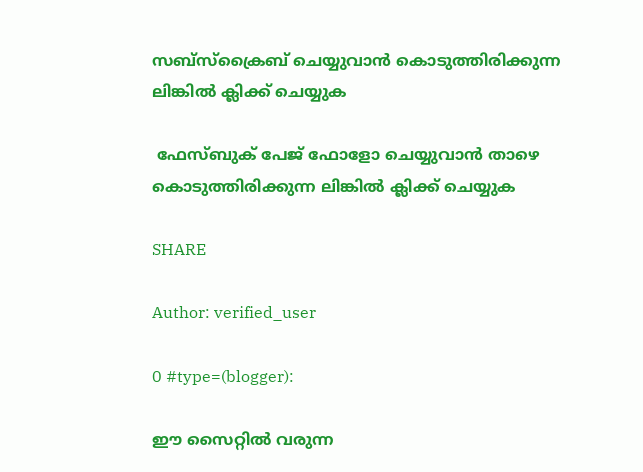സബ്സ്ക്രൈബ് ചെയ്യുവാൻ കൊടുത്തിരിക്കുന്ന ലിങ്കിൽ ക്ലിക്ക് ചെയ്യുക

 ഫേസ്ബുക് പേജ് ഫോളോ ചെയ്യുവാൻ താഴെ കൊടുത്തിരിക്കുന്ന ലിങ്കിൽ ക്ലിക്ക് ചെയ്യുക

SHARE

Author: verified_user

0 #type=(blogger):

ഈ സൈറ്റിൽ വരുന്ന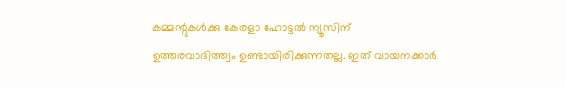കമ്മന്റുകൾക്കു കേരളാ ഹോട്ടൽ ന്യൂസിന് ഉത്തരവാദിത്ത്വം ഉണ്ടായിരിക്കുന്നതല്ല. ഇത് വായനക്കാർ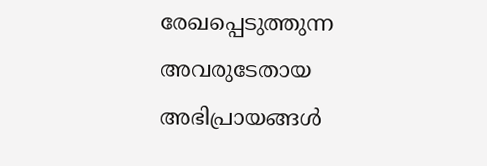രേഖപ്പെടുത്തുന്ന അവരുടേതായ അഭിപ്രായങ്ങൾ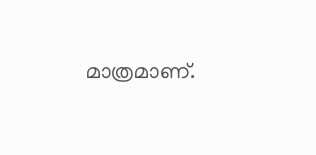മാത്രമാണ്.